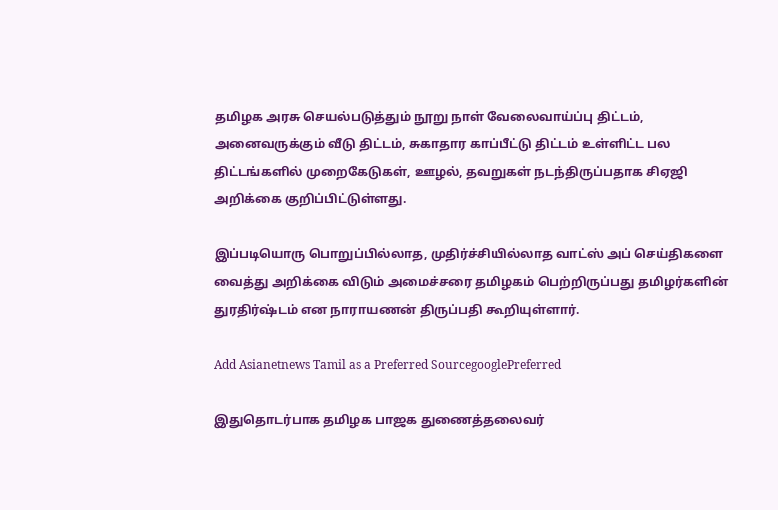தமிழக அரசு செயல்படுத்தும் நூறு நாள் வேலைவாய்ப்பு திட்டம், அனைவருக்கும் வீடு திட்டம், சுகாதார காப்பீட்டு திட்டம் உள்ளிட்ட பல திட்டங்களில் முறைகேடுகள், ஊழல், தவறுகள் நடந்திருப்பதாக சிஏஜி அறிக்கை குறிப்பிட்டுள்ளது.

இப்படியொரு பொறுப்பில்லாத, முதிர்ச்சியில்லாத வாட்ஸ் அப் செய்திகளை வைத்து அறிக்கை விடும் அமைச்சரை தமிழகம் பெற்றிருப்பது தமிழர்களின் துரதிர்ஷ்டம் என நாராயணன் திருப்பதி கூறியுள்ளார்.

Add Asianetnews Tamil as a Preferred SourcegooglePreferred

இதுதொடர்பாக தமிழக பாஜக துணைத்தலைவர்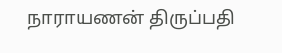நாராயணன் திருப்பதி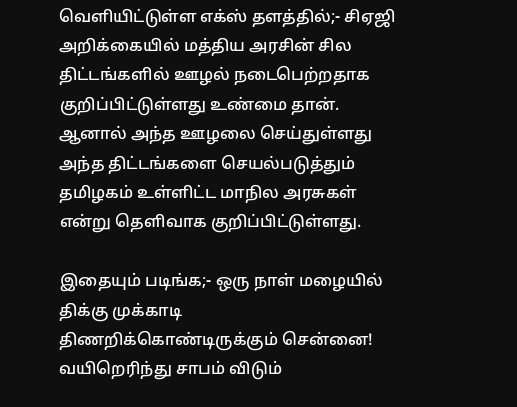வெளியிட்டுள்ள எக்ஸ் தளத்தில்;- சிஏஜி அறிக்கையில் மத்திய அரசின் சில திட்டங்களில் ஊழல் நடைபெற்றதாக குறிப்பிட்டுள்ளது உண்மை தான். ஆனால் அந்த ஊழலை செய்துள்ளது அந்த திட்டங்களை செயல்படுத்தும் தமிழகம் உள்ளிட்ட மாநில அரசுகள் என்று தெளிவாக குறிப்பிட்டுள்ளது.

இதையும் படிங்க;- ஒரு நாள் மழையில் திக்கு முக்காடி திணறிக்கொண்டிருக்கும் சென்னை! வயிறெரிந்து சாபம் விடும்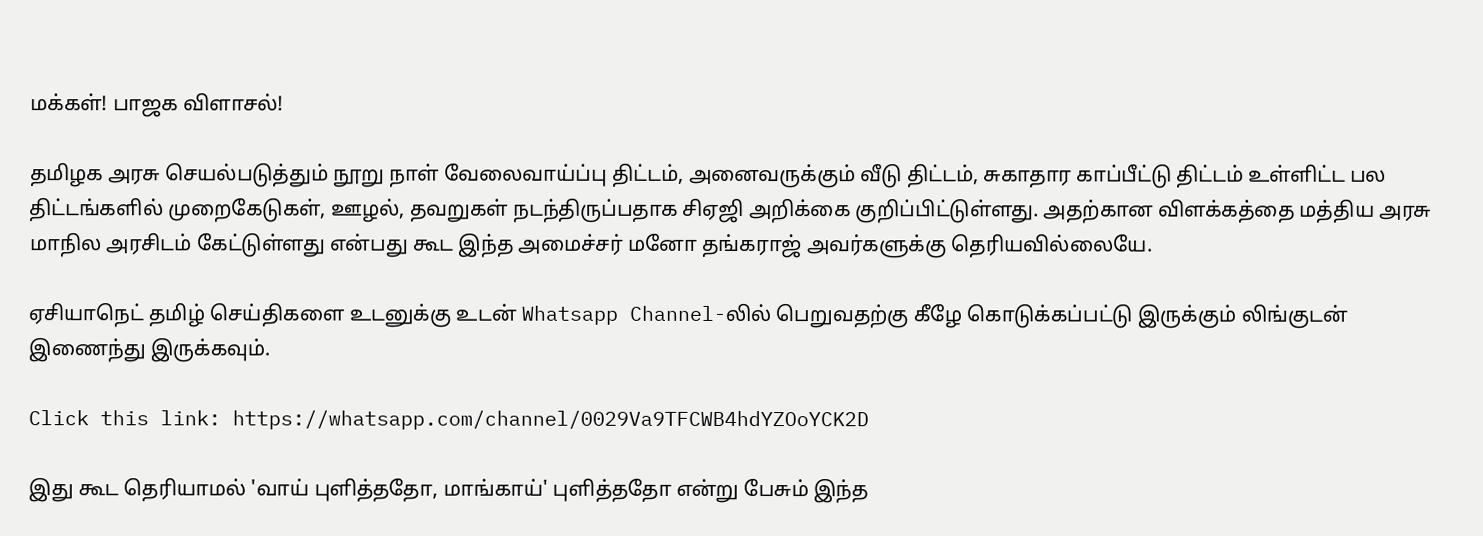மக்கள்! பாஜக விளாசல்!

தமிழக அரசு செயல்படுத்தும் நூறு நாள் வேலைவாய்ப்பு திட்டம், அனைவருக்கும் வீடு திட்டம், சுகாதார காப்பீட்டு திட்டம் உள்ளிட்ட பல திட்டங்களில் முறைகேடுகள், ஊழல், தவறுகள் நடந்திருப்பதாக சிஏஜி அறிக்கை குறிப்பிட்டுள்ளது. அதற்கான விளக்கத்தை மத்திய அரசு மாநில அரசிடம் கேட்டுள்ளது என்பது கூட இந்த அமைச்சர் மனோ தங்கராஜ் அவர்களுக்கு தெரியவில்லையே.

ஏசியாநெட் தமிழ் செய்திகளை உடனுக்கு உடன் Whatsapp Channel-லில் பெறுவதற்கு கீழே கொடுக்கப்பட்டு இருக்கும் லிங்குடன் இணைந்து இருக்கவும்.

Click this link: https://whatsapp.com/channel/0029Va9TFCWB4hdYZOoYCK2D

இது கூட தெரியாமல் 'வாய் புளித்ததோ, மாங்காய்' புளித்ததோ என்று பேசும் இந்த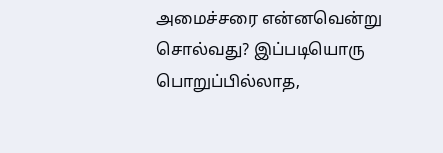அமைச்சரை என்னவென்று சொல்வது? இப்படியொரு பொறுப்பில்லாத,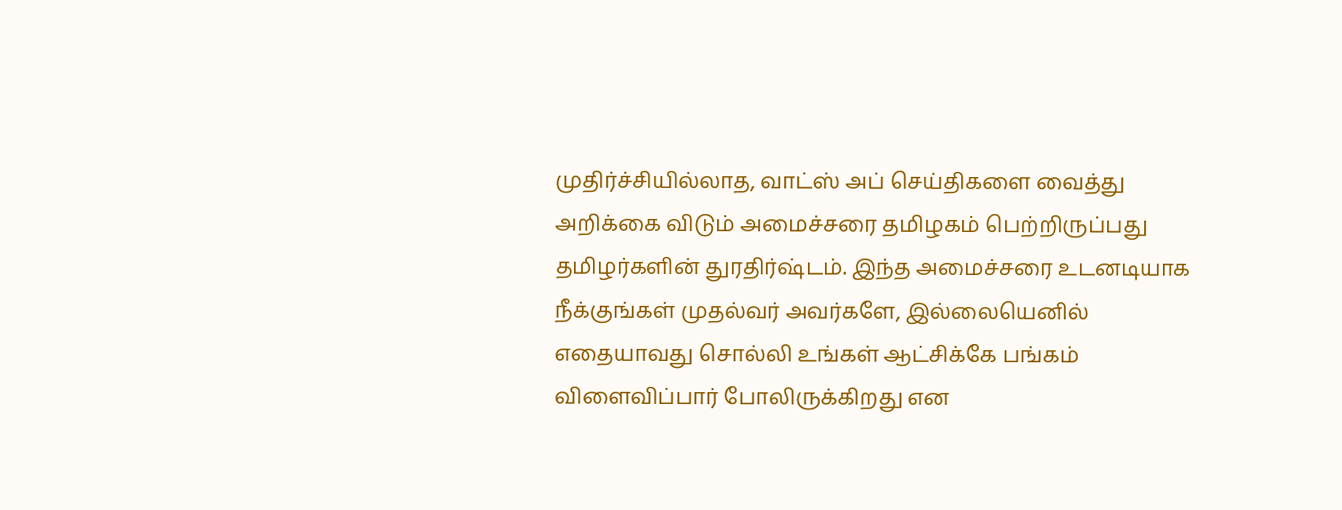முதிர்ச்சியில்லாத, வாட்ஸ் அப் செய்திகளை வைத்து அறிக்கை விடும் அமைச்சரை தமிழகம் பெற்றிருப்பது தமிழர்களின் துரதிர்ஷ்டம். இந்த அமைச்சரை உடனடியாக நீக்குங்கள் முதல்வர் அவர்களே, இல்லையெனில் எதையாவது சொல்லி உங்கள் ஆட்சிக்கே பங்கம் விளைவிப்பார் போலிருக்கிறது என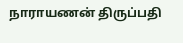நாராயணன் திருப்பதி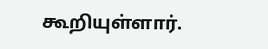கூறியுள்ளார்.